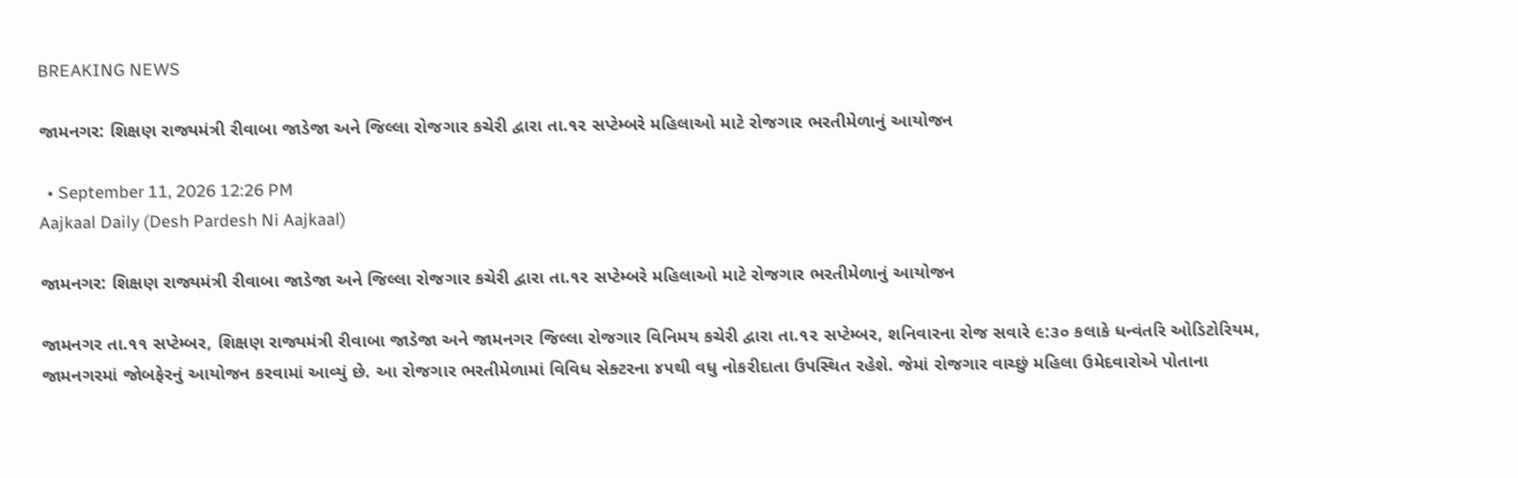BREAKING NEWS

જામનગર: શિક્ષણ રાજ્યમંત્રી રીવાબા જાડેજા અને જિલ્લા રોજગાર કચેરી દ્વારા તા.૧૨ સપ્ટેમ્બરે મહિલાઓ માટે રોજગાર ભરતીમેળાનું આયોજન

  • September 11, 2026 12:26 PM
Aajkaal Daily (Desh Pardesh Ni Aajkaal)

જામનગર: શિક્ષણ રાજ્યમંત્રી રીવાબા જાડેજા અને જિલ્લા રોજગાર કચેરી દ્વારા તા.૧૨ સપ્ટેમ્બરે મહિલાઓ માટે રોજગાર ભરતીમેળાનું આયોજન

જામનગર તા.૧૧ સપ્ટેમ્બર, શિક્ષણ રાજ્યમંત્રી રીવાબા જાડેજા અને જામનગર જિલ્લા રોજગાર વિનિમય કચેરી દ્વારા તા.૧૨ સપ્ટેમ્બર, શનિવારના રોજ સવારે ૯:૩૦ કલાકે ધન્વંતરિ ઓડિટોરિયમ, જામનગરમાં જોબફેરનું આયોજન કરવામાં આવ્યું છે. આ રોજગાર ભરતીમેળામાં વિવિધ સેક્ટરના ૪૫થી વધુ નોકરીદાતા ઉપસ્થિત રહેશે. જેમાં રોજગાર વાચ્છું મહિલા ઉમેદવારોએ પોતાના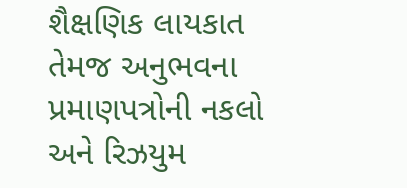શૈક્ષણિક લાયકાત તેમજ અનુભવના પ્રમાણપત્રોની નકલો અને રિઝયુમ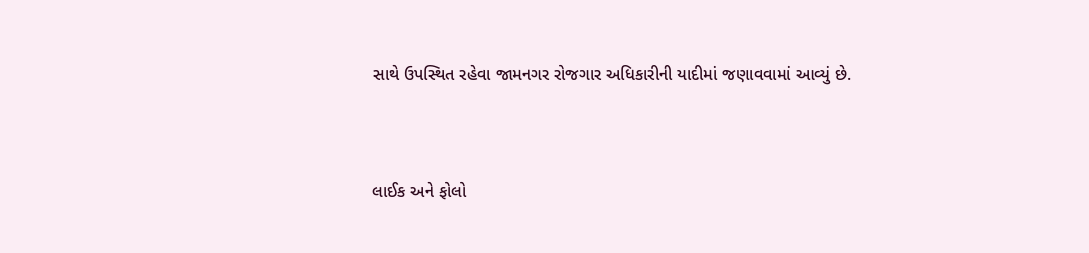સાથે ઉપસ્થિત રહેવા જામનગર રોજગાર અધિકારીની યાદીમાં જણાવવામાં આવ્યું છે.



લાઈક અને ફોલો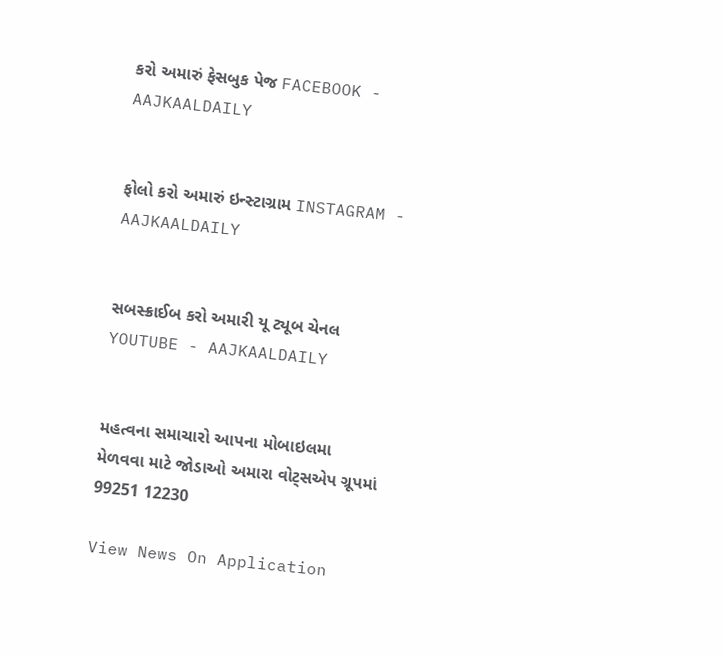કરો અમારું ફેસબુક પેજ FACEBOOK - AAJKAALDAILY


ફોલો કરો અમારું ઇન્સ્ટાગ્રામ INSTAGRAM - AAJKAALDAILY


સબસ્ક્રાઈબ કરો અમારી યૂ ટ્યૂબ ચેનલ YOUTUBE - AAJKAALDAILY


મહત્વના સમાચારો આપના મોબાઇલમા મેળવવા માટે જોડાઓ અમારા વોટ્સએપ ગ્રૂપમાં  99251 12230

View News On Application